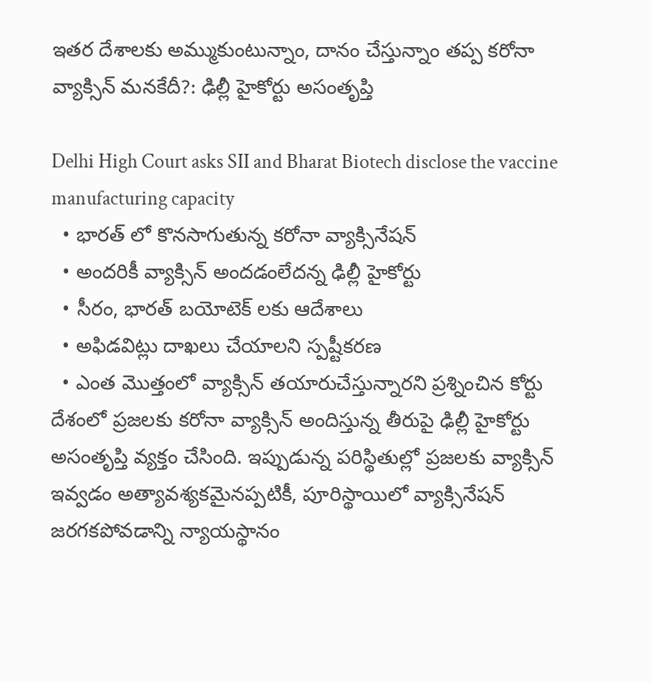ఇతర దేశాలకు అమ్ముకుంటున్నాం, దానం చేస్తున్నాం తప్ప కరోనా వ్యాక్సిన్ మనకేదీ?: ఢిల్లీ హైకోర్టు అసంతృప్తి

Delhi High Court asks SII and Bharat Biotech disclose the vaccine manufacturing capacity
  • భారత్ లో కొనసాగుతున్న కరోనా వ్యాక్సినేషన్
  • అందరికీ వ్యాక్సిన్ అందడంలేదన్న ఢిల్లీ హైకోర్టు
  • సీరం, భారత్ బయోటెక్ లకు ఆదేశాలు
  • అఫిడవిట్లు దాఖలు చేయాలని స్పష్టీకరణ
  • ఎంత మొత్తంలో వ్యాక్సిన్ తయారుచేస్తున్నారని ప్రశ్నించిన కోర్టు
దేశంలో ప్రజలకు కరోనా వ్యాక్సిన్ అందిస్తున్న తీరుపై ఢిల్లీ హైకోర్టు అసంతృప్తి వ్యక్తం చేసింది. ఇప్పుడున్న పరిస్థితుల్లో ప్రజలకు వ్యాక్సిన్ ఇవ్వడం అత్యావశ్యకమైనప్పటికీ, పూరిస్థాయిలో వ్యాక్సినేషన్ జరగకపోవడాన్ని న్యాయస్థానం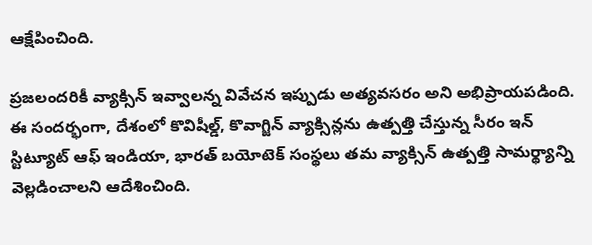ఆక్షేపించింది.

ప్రజలందరికీ వ్యాక్సిన్ ఇవ్వాలన్న వివేచన ఇప్పుడు అత్యవసరం అని అభిప్రాయపడింది. ఈ సందర్భంగా, దేశంలో కొవిషీల్డ్, కొవాగ్జిన్ వ్యాక్సిన్లను ఉత్పత్తి చేస్తున్న సీరం ఇన్ స్టిట్యూట్ ఆఫ్ ఇండియా, భారత్ బయోటెక్ సంస్థలు తమ వ్యాక్సిన్ ఉత్పత్తి సామర్థ్యాన్ని వెల్లడించాలని ఆదేశించింది.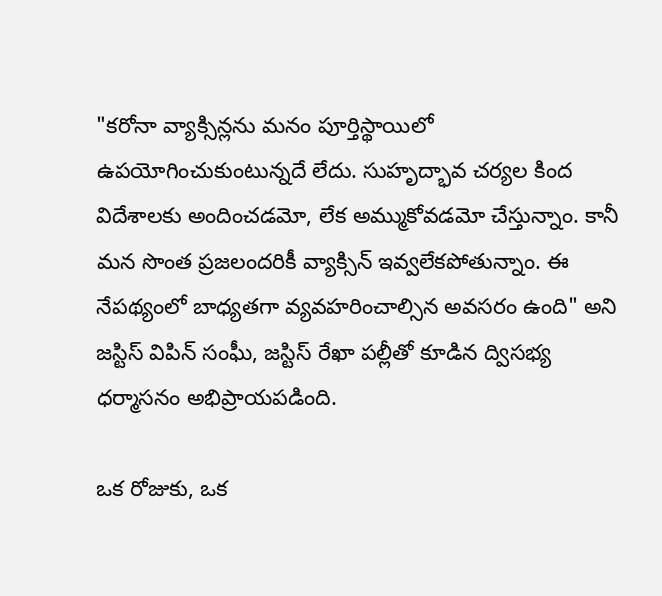"కరోనా వ్యాక్సిన్లను మనం పూర్తిస్థాయిలో ఉపయోగించుకుంటున్నదే లేదు. సుహృద్భావ చర్యల కింద విదేశాలకు అందించడమో, లేక అమ్ముకోవడమో చేస్తున్నాం. కానీ మన సొంత ప్రజలందరికీ వ్యాక్సిన్ ఇవ్వలేకపోతున్నాం. ఈ నేపథ్యంలో బాధ్యతగా వ్యవహరించాల్సిన అవసరం ఉంది" అని జస్టిస్ విపిన్ సంఘీ, జస్టిస్ రేఖా పల్లీతో కూడిన ద్విసభ్య ధర్మాసనం అభిప్రాయపడింది.

ఒక రోజుకు, ఒక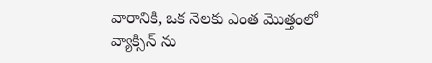వారానికి, ఒక నెలకు ఎంత మొత్తంలో వ్యాక్సిన్ ను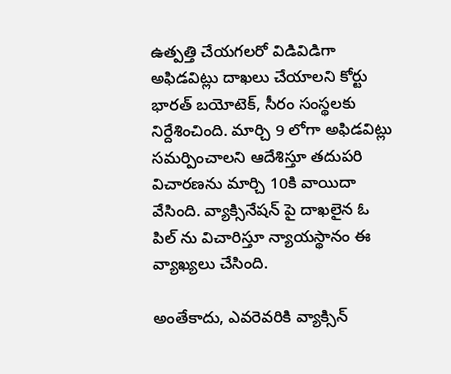ఉత్పత్తి చేయగలరో విడివిడిగా అఫిడవిట్లు దాఖలు చేయాలని కోర్టు భారత్ బయోటెక్, సీరం సంస్థలకు నిర్దేశించింది. మార్చి 9 లోగా అఫిడవిట్లు సమర్పించాలని ఆదేశిస్తూ తదుపరి విచారణను మార్చి 10కి వాయిదా వేసింది. వ్యాక్సినేషన్ పై దాఖలైన ఓ పిల్ ను విచారిస్తూ న్యాయస్థానం ఈ వ్యాఖ్యలు చేసింది.

అంతేకాదు, ఎవరెవరికి వ్యాక్సిన్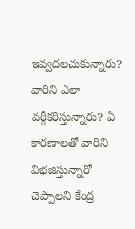ఇవ్వదలచుకున్నారు? వారిని ఎలా వర్గీకరిస్తున్నారు? ఏ కారణాలతో వారిని విభజిస్తున్నారో చెప్పాలని కేంద్ర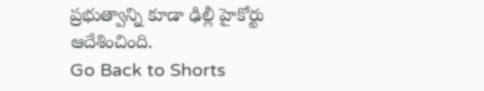ప్రభుత్వాన్ని కూడా ఢిల్లీ హైకోర్టు ఆదేశించింది.
Go Back to Shorts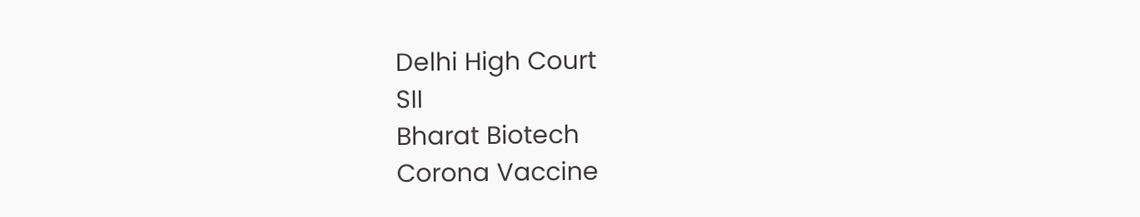Delhi High Court
SII
Bharat Biotech
Corona Vaccine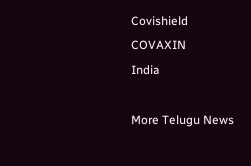Covishield
COVAXIN
India

More Telugu News